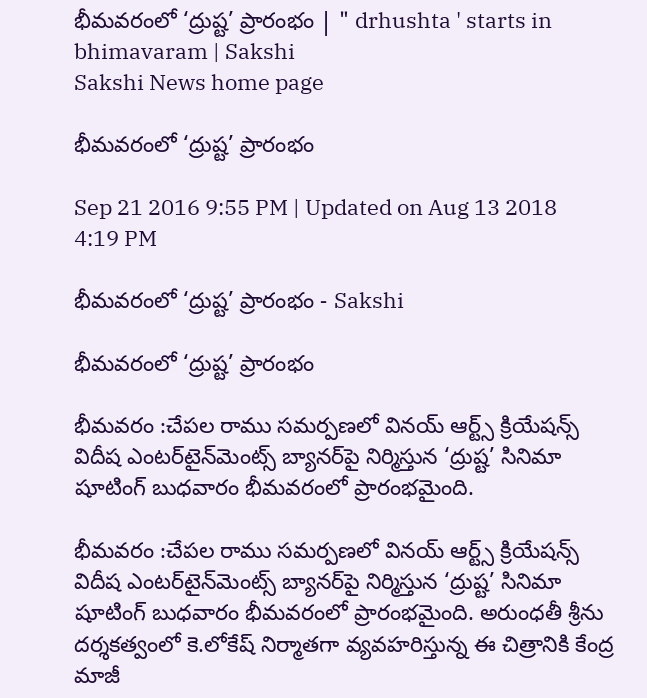భీమవరంలో ‘ద్రుష్ట’ ప్రారంభం | " drhushta ' starts in bhimavaram | Sakshi
Sakshi News home page

భీమవరంలో ‘ద్రుష్ట’ ప్రారంభం

Sep 21 2016 9:55 PM | Updated on Aug 13 2018 4:19 PM

భీమవరంలో ‘ద్రుష్ట’ ప్రారంభం - Sakshi

భీమవరంలో ‘ద్రుష్ట’ ప్రారంభం

భీమవరం :చేపల రాము సమర్పణలో వినయ్‌ ఆర్ట్స్‌ క్రియేషన్స్‌ విదీష ఎంటర్‌టైన్‌మెంట్స్‌ బ్యానర్‌పై నిర్మిస్తున ‘ద్రుష్ట’ సినిమా షూటింగ్‌ బుధవారం భీమవరంలో ప్రారంభమైంది.

భీమవరం :చేపల రాము సమర్పణలో వినయ్‌ ఆర్ట్స్‌ క్రియేషన్స్‌ విదీష ఎంటర్‌టైన్‌మెంట్స్‌ బ్యానర్‌పై నిర్మిస్తున ‘ద్రుష్ట’ సినిమా షూటింగ్‌ బుధవారం భీమవరంలో ప్రారంభమైంది. అరుంధతీ శ్రీను దర్శకత్వంలో కె.లోకేష్‌ నిర్మాతగా వ్యవహరిస్తున్న ఈ చిత్రానికి కేంద్ర మాజీ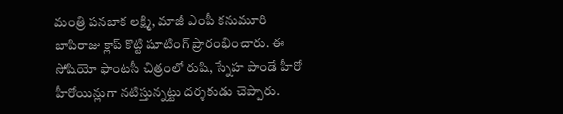మంత్రి పనబాక లక్ష్మి, మాజీ ఎంపీ కనుమూరి బాపిరాజు క్లాప్‌ కొట్టి షూటింగ్‌ ప్రారంభించారు. ఈ సోషియో ఫాంటసీ చిత్రంలో రుషి, స్నేహ పాండే హీరో హీరోయిన్లుగా నటిస్తున్నట్టు దర్శకుడు చెప్పారు.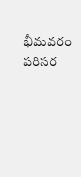భీమవరం పరిసర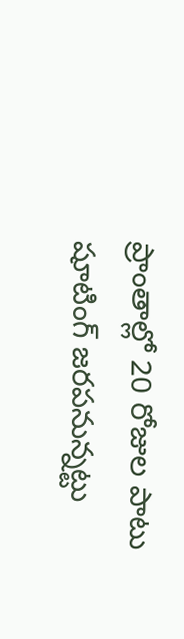ప్రాంతాల్లో 20 రోజుల పాటు షూటింగ్‌ జరపనున్నట్టు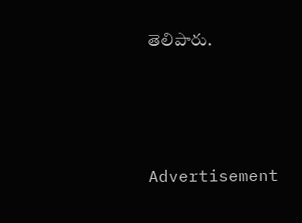తెలిపారు.




Advertisement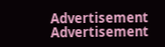Advertisement
Advertisement